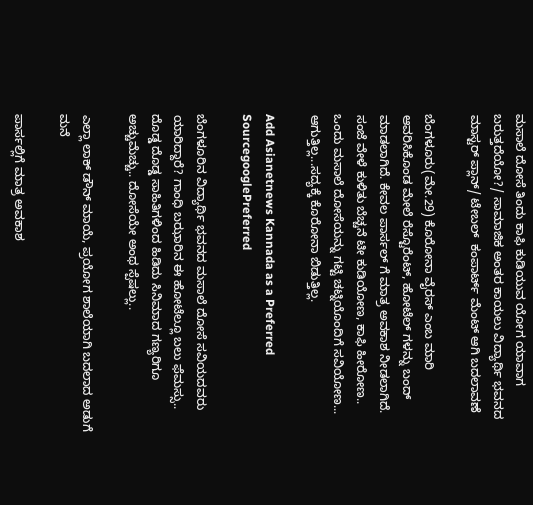ಮಸಾಲೆ ದೋಸೆ ತಿಂದು ಕಾಫಿ ಕುಡಿಯುವ ಯೋಗ ಯಾವಾಗ ಬರುತ್ತದೆಯೋ?/ ಸಾಮಾಜಿಕ ಅಂತರ ಕಾಯಲು ವಿದ್ಯಾರ್ಥಿ ಭವನದ ಮಾಸ್ಟರ್ ಪ್ಲಾನ್/ ಟೇಬಲ್  ಕಂಪಾರ್ಟ್ ಮೆಂಟ್‌ ಆಗಿ ಬದಲಾವಣೆ

ಬೆಂಗಳೂರು(ಮೇ.29) ಕೊರೋನಾ ವೈರಸ್ ಎಂಬ ಮಾರಿ ಆವರಿಸಿಕೊಂಡ ಮೇಲೆ ರೆಸ್ಟೊರೆಂಟ್, ಹೋಟೆಲ್ ಗಳನ್ನು ಬಂದ್ ಮಾಡಲಾಗಿದೆ. ಕೇವಲ ಪಾರ್ಸಲ್ ಗೆ ಮಾತ್ರ ಅವಕಾಶ ನೀಡಲಾಗಿದೆ. ಸಂಜೆ ವೇಳೆ ಕುಳಿತು ಬೆಚ್ಚನೆ ಟೀ ಕುಡಿಯೋಣ, ಕಾಫಿ ಹೀರೋಣ.. ಒಂದು ಮಸಾಲೆ ದೋಸೆಯನ್ನು ಗಟ್ಟಿ ಚಟ್ನಿಯೊಂದಿಗೆ ಸವಿಯೋಣ... ಆಗುತ್ತಿಲ್ಲ...ಸದ್ಯಕ್ಕೆ ಕೊರೋನಾ ಬಿಡುತ್ತಿಲ್ಲ.

Add Asianetnews Kannada as a Preferred SourcegooglePreferred

ಬೆಂಗಳೂರಿನ ವಿದ್ಯಾರ್ಥಿ ಭವನದ ಮಸಾಲೆ ದೋಸೆ ಸವಿಯದವರು ಯಾರಿದ್ದಾರೆ? ಗಾಂಧಿ ಬಝಾರಿನ ಈ ಹೋಟೆಲ್ಲೂ ಬಲು ಫೆಮಸ್ಸು.. ದೊಡ್ಡ ದೊಡ್ಡ ಸಾಹಿತಿಗಳಿಂದ ಹಿಡಿದು ಸಿನಿಮಾದ ಗಣ್ಯರಿಗೂ ಅಚ್ಚುಮೆಚ್ಚು.. ದೋಸೆಯೇ ಅಂಥ ಸ್ಪೆಷಲ್ಲು..

ಎಲ್ಲಾ ಲಾಕ್ ಡೌನ್ ಮಾಯೆ, ಪ್ರಯೋಗ ಶಾಲೆಯಾಗಿ ಬದಲಾದ ಅಡುಗೆ ಮನೆ

ಪಾರ್ಸಲ್ಲಿಗೆ ಮಾತ್ರ ಅವಕಾಶ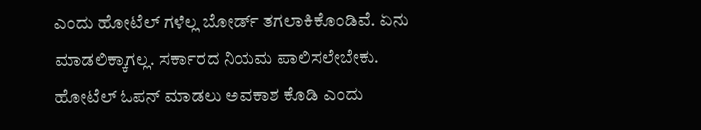ಎಂದು ಹೋಟೆಲ್ ಗಳೆಲ್ಲ ಬೋರ್ಡ್ ತಗಲಾಕಿಕೊಂಡಿವೆ. ಏನು ಮಾಡಲಿಕ್ಕಾಗಲ್ಲ. ಸರ್ಕಾರದ ನಿಯಮ ಪಾಲಿಸಲೇಬೇಕು. ಹೋಟೆಲ್ ಓಪನ್ ಮಾಡಲು ಅವಕಾಶ ಕೊಡಿ ಎಂದು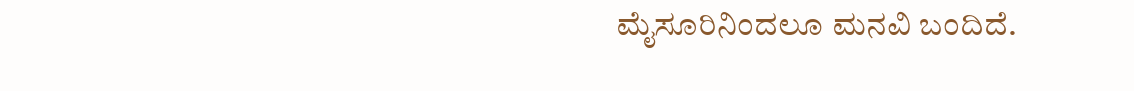ಮೈಸೂರಿನಿಂದಲೂ ಮನವಿ ಬಂದಿದೆ.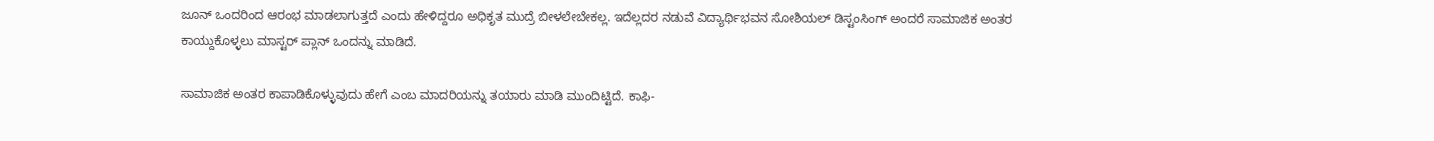ಜೂನ್ ಒಂದರಿಂದ ಆರಂಭ ಮಾಡಲಾಗುತ್ತದೆ ಎಂದು ಹೇಳಿದ್ದರೂ ಅಧಿಕೃತ ಮುದ್ರೆ ಬೀಳಲೇಬೇಕಲ್ಲ. ಇದೆಲ್ಲದರ ನಡುವೆ ವಿದ್ಯಾರ್ಥಿಭವನ ಸೋಶಿಯಲ್ ಡಿಸ್ಟಂಸಿಂಗ್ ಅಂದರೆ ಸಾಮಾಜಿಕ ಅಂತರ ಕಾಯ್ದುಕೊಳ್ಳಲು ಮಾಸ್ಟರ್ ಪ್ಲಾನ್ ಒಂದನ್ನು ಮಾಡಿದೆ.

ಸಾಮಾಜಿಕ ಅಂತರ ಕಾಪಾಡಿಕೊಳ್ಳುವುದು ಹೇಗೆ ಎಂಬ ಮಾದರಿಯನ್ನು ತಯಾರು ಮಾಡಿ ಮುಂದಿಟ್ಟಿದೆ. ಕಾಫಿ-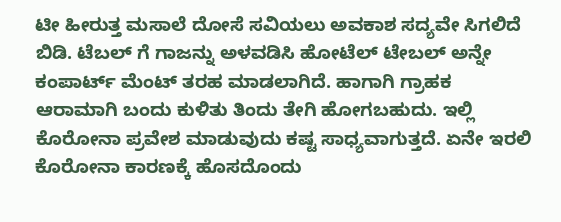ಟೀ ಹೀರುತ್ತ ಮಸಾಲೆ ದೋಸೆ ಸವಿಯಲು ಅವಕಾಶ ಸದ್ಯವೇ ಸಿಗಲಿದೆ ಬಿಡಿ. ಟೆಬಲ್ ಗೆ ಗಾಜನ್ನು ಅಳವಡಿಸಿ ಹೋಟೆಲ್ ಟೇಬಲ್ ಅನ್ನೇ ಕಂಪಾರ್ಟ್ ಮೆಂಟ್ ತರಹ ಮಾಡಲಾಗಿದೆ. ಹಾಗಾಗಿ ಗ್ರಾಹಕ ಆರಾಮಾಗಿ ಬಂದು ಕುಳಿತು ತಿಂದು ತೇಗಿ ಹೋಗಬಹುದು. ಇಲ್ಲಿ ಕೊರೋನಾ ಪ್ರವೇಶ ಮಾಡುವುದು ಕಷ್ಟ ಸಾಧ್ಯವಾಗುತ್ತದೆ. ಏನೇ ಇರಲಿ ಕೊರೋನಾ ಕಾರಣಕ್ಕೆ ಹೊಸದೊಂದು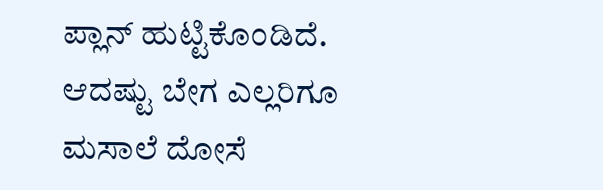ಪ್ಲಾನ್ ಹುಟ್ಟಿಕೊಂಡಿದೆ. ಆದಷ್ಟು ಬೇಗ ಎಲ್ಲರಿಗೂ ಮಸಾಲೆ ದೋಸೆ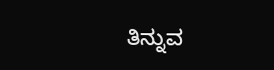ತಿನ್ನುವ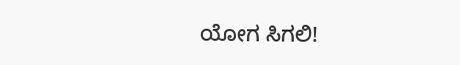ಯೋಗ ಸಿಗಲಿ!